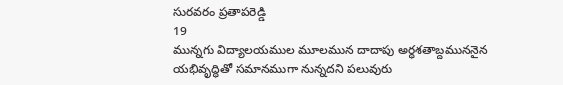సురవరం ప్రతాపరెడ్డి
19
మున్నగు విద్యాలయముల మూలమున దాదాపు అర్ధశతాబ్దముననైన యభివృద్ధితో సమానముగా నున్నదని పలువురు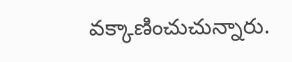వక్కాణించుచున్నారు.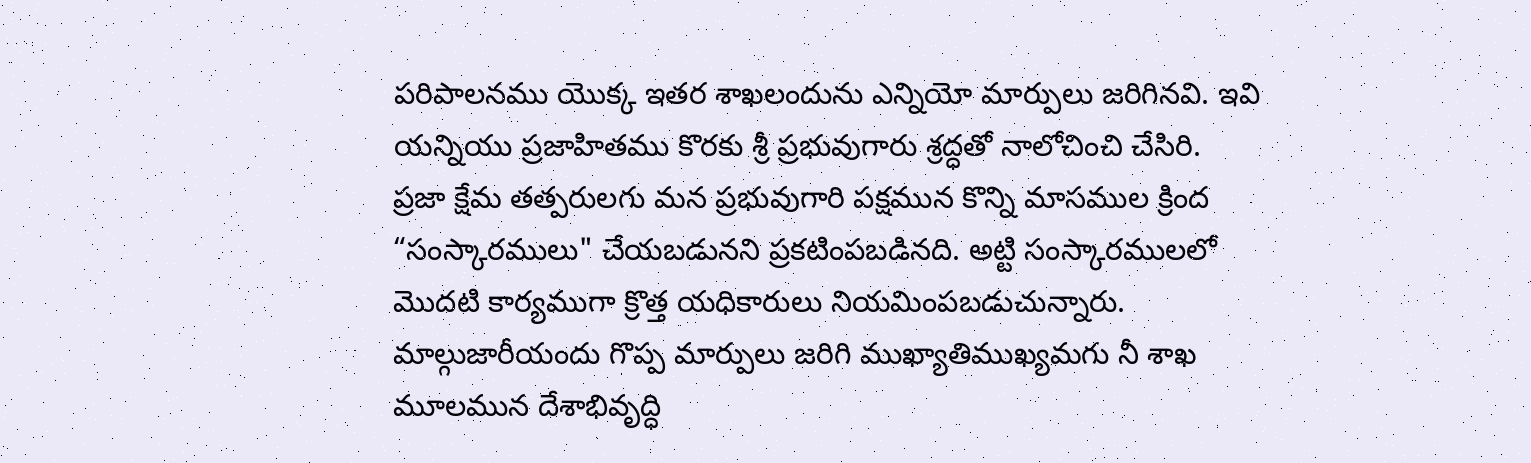పరిపాలనము యొక్క ఇతర శాఖలందును ఎన్నియో మార్పులు జరిగినవి. ఇవి యన్నియు ప్రజాహితము కొరకు శ్రీ ప్రభువుగారు శ్రద్ధతో నాలోచించి చేసిరి.
ప్రజా క్షేమ తత్పరులగు మన ప్రభువుగారి పక్షమున కొన్ని మాసముల క్రింద “సంస్కారములు" చేయబడునని ప్రకటింపబడినది. అట్టి సంస్కారములలో మొదటి కార్యముగా క్రొత్త యధికారులు నియమింపబడుచున్నారు. మాల్గుజారీయందు గొప్ప మార్పులు జరిగి ముఖ్యాతిముఖ్యమగు నీ శాఖ మూలమున దేశాభివృద్ధి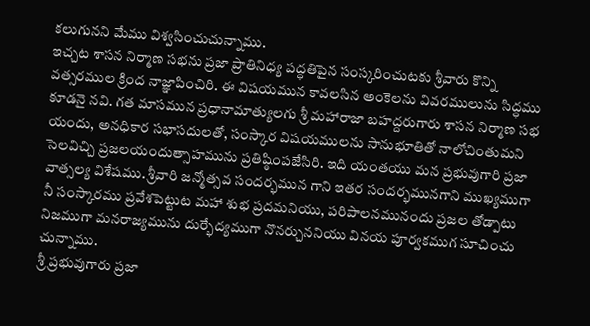కలుగునని మేము విశ్వసించుచున్నాము.
ఇచ్చట శాసన నిర్మాణ సభను ప్రజా ప్రాతినిధ్య పద్ధతిపైన సంస్కరించుటకు శ్రీవారు కొన్ని వత్సరముల క్రింద నాజ్ఞాపించిరి. ఈ విషయమున కావలసిన అంకెలను వివరములును సిద్ధము కూడనై నవి. గత మాసమున ప్రధానామాత్యులగు శ్రీ మహారాజా బహద్దరుగారు శాసన నిర్మాణ సభ యందు, అనధికార సభాసదులతో, సంస్కార విషయములను సానుభూతితో నాలోచింతుమని సెలవిచ్చి ప్రజలయందుత్సాహమును ప్రతిష్ఠింపజేసిరి. ఇది యంతయు మన ప్రభువుగారి ప్రజా వాత్సల్య విశేషము. శ్రీవారి జన్మోత్సవ సందర్భమున గాని ఇతర సందర్భమునగాని ముఖ్యముగా నీ సంస్కారము ప్రవేశపెట్టుట మహా శుభ ప్రదమనియు, పరిపాలనమునందు ప్రజల తోడ్పాటు నిజముగా మనరాజ్యమును దుర్భేద్యముగా నొనర్చుననియు వినయ పూర్వకముగ సూచించు చున్నాము.
శ్రీ ప్రభువుగారు ప్రజా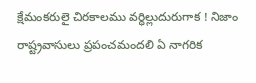క్షేమంకరులై చిరకాలము వర్ధిల్లుదురుగాక ! నిజాం రాష్ట్రవాసులు ప్రపంచమందలి ఏ నాగరిక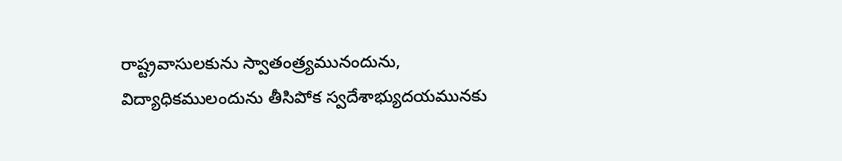రాష్ట్రవాసులకును స్వాతంత్ర్యమునందును, విద్యాధికములందును తీసిపోక స్వదేశాభ్యుదయమునకు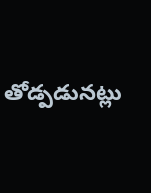తోడ్పడునట్లు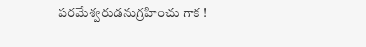పరమేశ్వరుడనుగ్రహించు గాక !